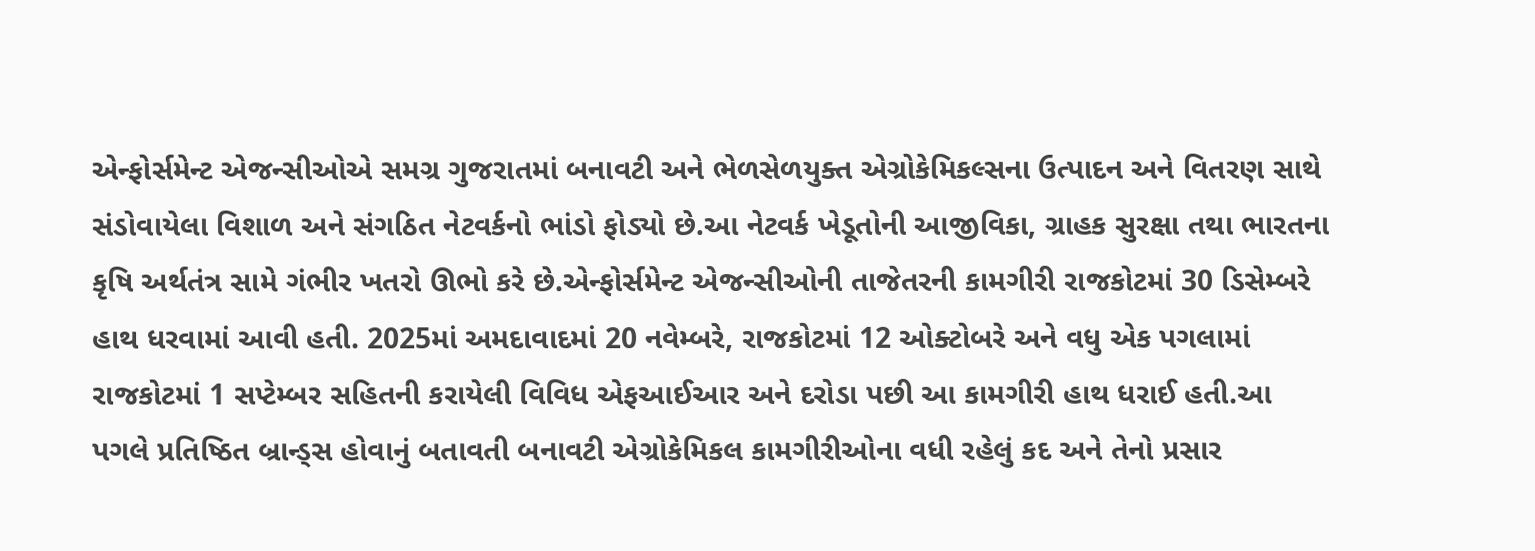એન્ફોર્સમેન્ટ એજન્સીઓએ સમગ્ર ગુજરાતમાં બનાવટી અને ભેળસેળયુક્ત એગ્રોકેમિકલ્સના ઉત્પાદન અને વિતરણ સાથે સંડોવાયેલા વિશાળ અને સંગઠિત નેટવર્કનો ભાંડો ફોડ્યો છે.આ નેટવર્ક ખેડૂતોની આજીવિકા, ગ્રાહક સુરક્ષા તથા ભારતના કૃષિ અર્થતંત્ર સામે ગંભીર ખતરો ઊભો કરે છે.એન્ફોર્સમેન્ટ એજન્સીઓની તાજેતરની કામગીરી રાજકોટમાં 30 ડિસેમ્બરે હાથ ધરવામાં આવી હતી. 2025માં અમદાવાદમાં 20 નવેમ્બરે, રાજકોટમાં 12 ઓક્ટોબરે અને વધુ એક પગલામાં રાજકોટમાં 1 સપ્ટેમ્બર સહિતની કરાયેલી વિવિધ એફઆઈઆર અને દરોડા પછી આ કામગીરી હાથ ધરાઈ હતી.આ પગલે પ્રતિષ્ઠિત બ્રાન્ડ્સ હોવાનું બતાવતી બનાવટી એગ્રોકેમિકલ કામગીરીઓના વધી રહેલું કદ અને તેનો પ્રસાર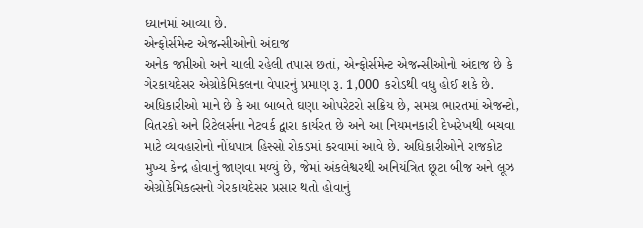ધ્યાનમાં આવ્યા છે.
એન્ફોર્સમેન્ટ એજન્સીઓનો અંદાજ
અનેક જપ્તીઓ અને ચાલી રહેલી તપાસ છતાં, એન્ફોર્સમેન્ટ એજન્સીઓનો અંદાજ છે કે ગેરકાયદેસર એગ્રોકેમિકલના વેપારનું પ્રમાણ રૂ. 1,000 કરોડથી વધુ હોઈ શકે છે. અધિકારીઓ માને છે કે આ બાબતે ઘણા ઓપરેટરો સક્રિય છે, સમગ્ર ભારતમાં એજન્ટો, વિતરકો અને રિટેલર્સના નેટવર્ક દ્વારા કાર્યરત છે અને આ નિયમનકારી દેખરેખથી બચવા માટે વ્યવહારોનો નોંધપાત્ર હિસ્સો રોકડમાં કરવામાં આવે છે. અધિકારીઓને રાજકોટ મુખ્ય કેન્દ્ર હોવાનું જાણવા મળ્યું છે, જેમાં અંકલેશ્વરથી અનિયંત્રિત છૂટા બીજ અને લૂઝ એગ્રોકેમિકલ્સનો ગેરકાયદેસર પ્રસાર થતો હોવાનું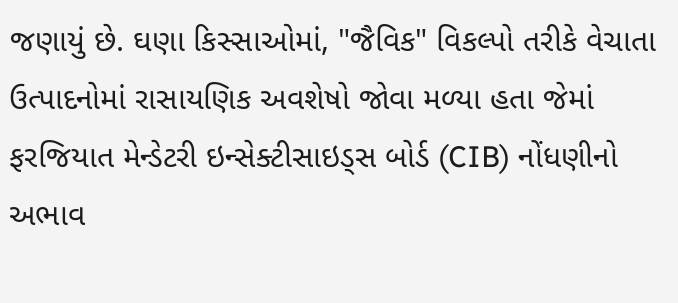જણાયું છે. ઘણા કિસ્સાઓમાં, "જૈવિક" વિકલ્પો તરીકે વેચાતા ઉત્પાદનોમાં રાસાયણિક અવશેષો જોવા મળ્યા હતા જેમાં ફરજિયાત મેન્ડેટરી ઇન્સેક્ટીસાઇડ્સ બોર્ડ (CIB) નોંધણીનો અભાવ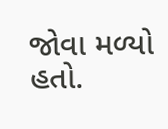જોવા મળ્યો હતો.